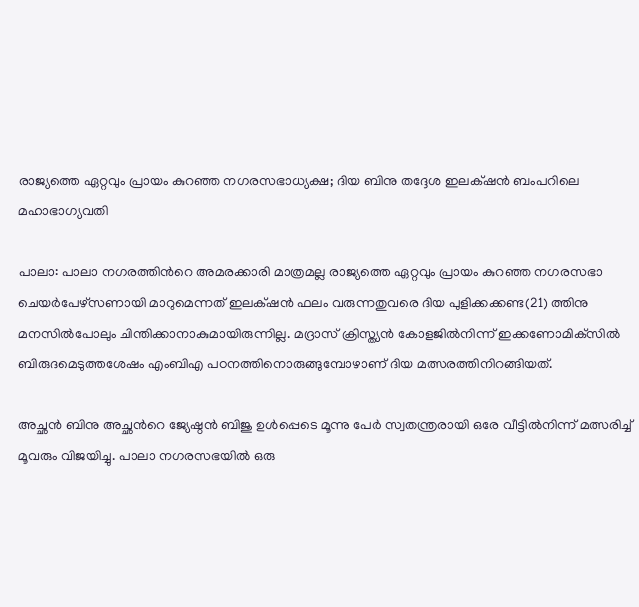രാജ്യത്തെ ഏറ്റവും പ്രായം കുറഞ്ഞ നഗരസഭാധ്യക്ഷ; ദിയ ബിനു തദ്ദേശ ഇലക്‌ഷന്‍ ബംപറിലെ മഹാഭാഗ്യവതി

പാലാ: പാലാ നഗരത്തിന്‍റെ അമരക്കാരി മാത്രമല്ല രാജ്യത്തെ ഏറ്റവും പ്രായം കുറഞ്ഞ നഗരസഭാ ചെയര്‍പേഴ്സണായി മാറുമെന്നത് ഇലക്‌ഷന്‍ ഫലം വരുന്നതുവരെ ദിയ പുളിക്കക്കണ്ട(21) ത്തിനു മനസില്‍പോലും ചിന്തിക്കാനാകുമായിരുന്നില്ല. മദ്രാസ് ക്രിസ്ത്യന്‍ കോളജില്‍നിന്ന് ഇക്കണോമിക്‌സില്‍ ബിരുദമെടുത്തശേഷം എംബിഎ പഠനത്തിനൊരുങ്ങുമ്പോഴാണ് ദിയ മത്സരത്തിനിറങ്ങിയത്.

അച്ഛന്‍ ബിനു അച്ഛന്‍റെ ജ്യേഷ്ഠന്‍ ബിജു ഉള്‍പ്പെടെ മൂന്നു പേര്‍ സ്വതന്ത്രരായി ഒരേ വീട്ടില്‍നിന്ന് മത്സരിച്ച് മൂവരും വിജയിച്ചു. പാലാ നഗരസഭയില്‍ ഒരു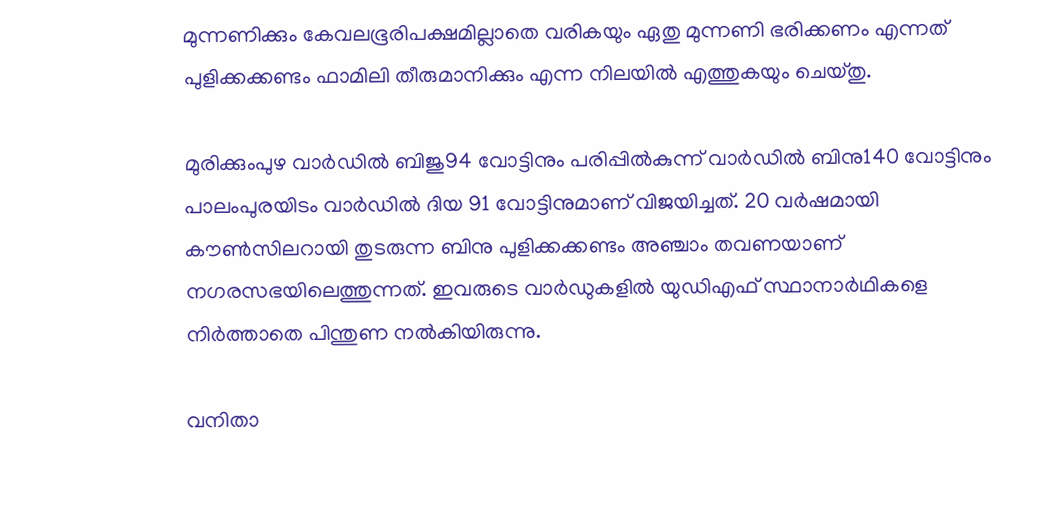മുന്നണിക്കും കേവലഭൂരിപക്ഷമില്ലാതെ വരികയും ഏതു മുന്നണി ഭരിക്കണം എന്നത് പുളിക്കക്കണ്ടം ഫാമിലി തീരുമാനിക്കും എന്ന നിലയില്‍ എത്തുകയും ചെയ്തു.

മുരിക്കുംപുഴ വാര്‍ഡില്‍ ബിജു94 വോട്ടിനും പരിപ്പില്‍കുന്ന് വാര്‍ഡില്‍ ബിനു140 വോട്ടിനും പാലംപുരയിടം വാര്‍ഡില്‍ ദിയ 91 വോട്ടിനുമാണ് വിജയിച്ചത്. 20 വര്‍ഷമായി കൗണ്‍സിലറായി തുടരുന്ന ബിനു പുളിക്കക്കണ്ടം അഞ്ചാം തവണയാണ് നഗരസഭയിലെത്തുന്നത്. ഇവരുടെ വാര്‍ഡുകളില്‍ യുഡിഎഫ് സ്ഥാനാര്‍ഥികളെ നിർത്താതെ പിന്തുണ നല്‍കിയിരുന്നു.

വനിതാ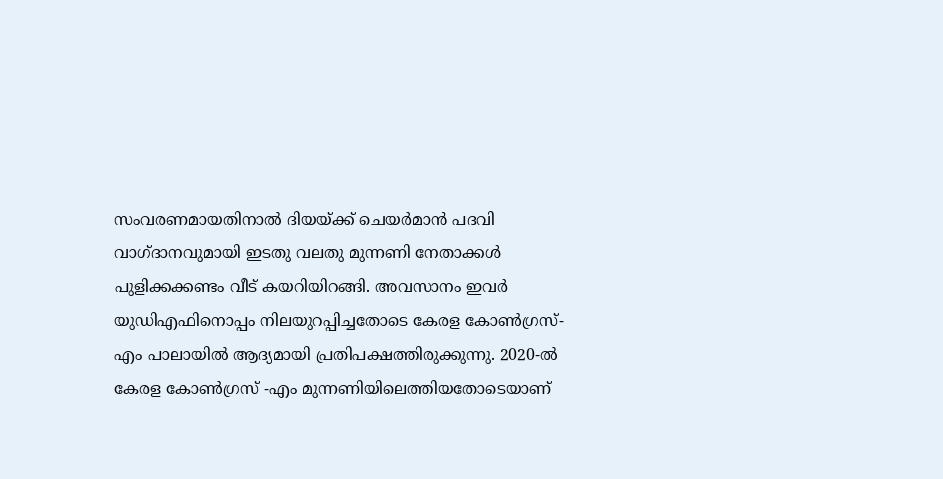സംവരണമായതിനാല്‍ ദിയയ്ക്ക് ചെയര്‍മാന്‍ പദവി വാഗ്ദാനവുമായി ഇടതു വലതു മുന്നണി നേതാക്കള്‍ പുളിക്കക്കണ്ടം വീട് കയറിയിറങ്ങി. അവസാനം ഇവര്‍ യുഡിഎഫിനൊപ്പം നിലയുറപ്പിച്ചതോടെ കേരള കോണ്‍ഗ്രസ്-എം പാലായില്‍ ആദ്യമായി പ്രതിപക്ഷത്തിരുക്കുന്നു. 2020-ല്‍ കേരള കോണ്‍ഗ്രസ് -എം മുന്നണിയിലെത്തിയതോടെയാണ്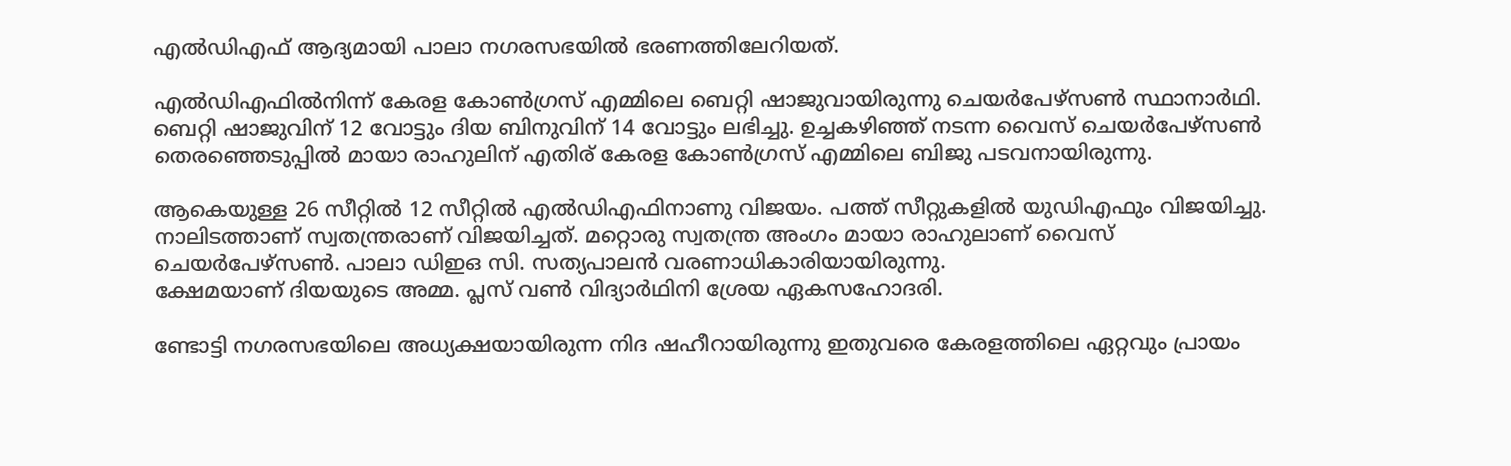എല്‍ഡിഎഫ് ആദ്യമായി പാലാ നഗരസഭയില്‍ ഭരണത്തിലേറിയത്.

എല്‍ഡിഎഫില്‍നിന്ന് കേരള കോണ്‍ഗ്രസ് എമ്മിലെ ബെറ്റി ഷാജുവായിരുന്നു ചെയര്‍പേഴ്‌സണ്‍ സ്ഥാനാര്‍ഥി. ബെറ്റി ഷാജുവിന് 12 വോട്ടും ദിയ ബിനുവിന് 14 വോട്ടും ലഭിച്ചു. ഉച്ചകഴിഞ്ഞ് നടന്ന വൈസ് ചെയര്‍പേഴ്‌സണ്‍ തെരഞ്ഞെടുപ്പില്‍ മായാ രാഹുലിന് എതിര് കേരള കോണ്‍ഗ്രസ് എമ്മിലെ ബിജു പടവനായിരുന്നു.

ആകെയുള്ള 26 സീറ്റില്‍ 12 സീറ്റില്‍ എല്‍ഡിഎഫിനാണു വിജയം. പത്ത് സീറ്റുകളില്‍ യുഡിഎഫും വിജയിച്ചു. നാലിടത്താണ് സ്വതന്ത്രരാണ് വിജയിച്ചത്. മറ്റൊരു സ്വതന്ത്ര അംഗം മായാ രാഹുലാണ് വൈസ് ചെയര്‍പേഴ്‌സണ്‍. പാലാ ഡിഇഒ സി. സത്യപാലന്‍ വരണാധികാരിയായിരുന്നു.
ക്ഷേമയാണ് ദിയയുടെ അമ്മ. പ്ലസ് വണ്‍ വിദ്യാര്‍ഥിനി ശ്രേയ ഏകസഹോദരി.

ണ്ടോട്ടി നഗരസഭയിലെ അധ്യക്ഷയായിരുന്ന നിദ ഷഹീറായിരുന്നു ഇതുവരെ കേരളത്തിലെ ഏറ്റവും പ്രായം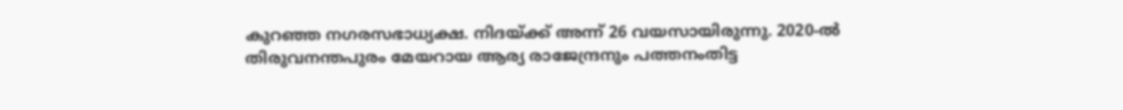കുറഞ്ഞ നഗരസഭാധ്യക്ഷ. നിദയ്ക്ക് അന്ന് 26 വയസായിരുന്നു. 2020-ല്‍ തിരുവനന്തപുരം മേയറായ ആര്യ രാജേന്ദ്രനും പത്തനംതിട്ട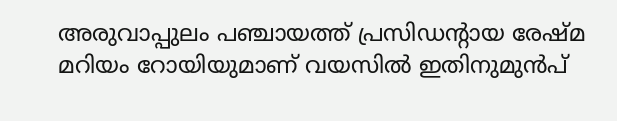അരുവാപ്പുലം പഞ്ചായത്ത് പ്രസിഡന്‍റായ രേഷ്മ മറിയം റോയിയുമാണ് വയസില്‍ ഇതിനുമുന്‍പ്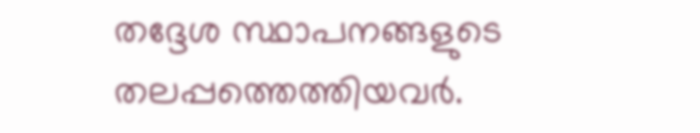തദ്ദേശ സ്ഥാപനങ്ങളുടെ തലപ്പത്തെത്തിയവര്‍.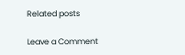Related posts

Leave a Comment